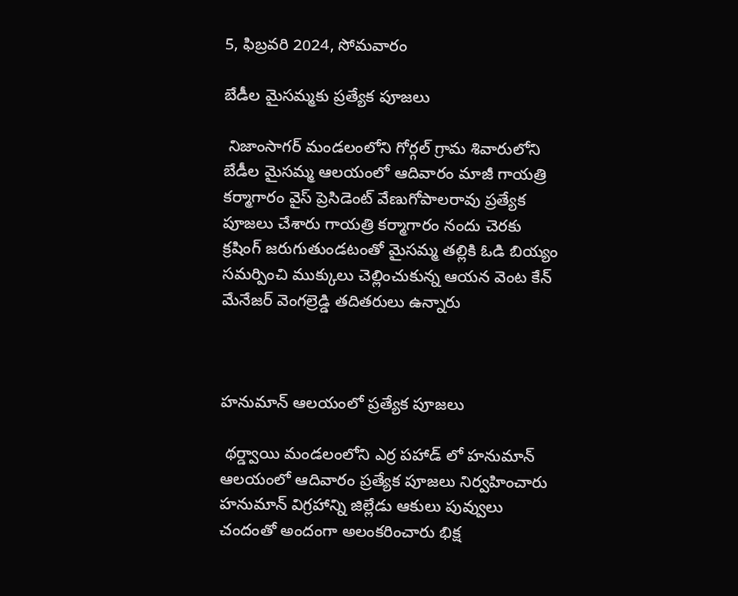5, ఫిబ్రవరి 2024, సోమవారం

బేడీల మైసమ్మకు ప్రత్యేక పూజలు

 నిజాంసాగర్ మండలంలోని గోర్గల్ గ్రామ శివారులోని బేడీల మైసమ్మ ఆలయంలో ఆదివారం మాజీ గాయత్రి కర్మాగారం వైస్ ప్రెసిడెంట్ వేణుగోపాలరావు ప్రత్యేక పూజలు చేశారు గాయత్రి కర్మాగారం నందు చెరకు క్రషింగ్ జరుగుతుండటంతో మైసమ్మ తల్లికి ఓడి బియ్యం సమర్పించి ముక్కులు చెల్లించుకున్న ఆయన వెంట కేన్ మేనేజర్ వెంగల్రెడ్డి తదితరులు ఉన్నారు



హనుమాన్ ఆలయంలో ప్రత్యేక పూజలు

 థర్డ్వాయి మండలంలోని ఎర్ర పహాడ్ లో హనుమాన్ ఆలయంలో ఆదివారం ప్రత్యేక పూజలు నిర్వహించారు హనుమాన్ విగ్రహాన్ని జిల్లేడు ఆకులు పువ్వులు చందంతో అందంగా అలంకరించారు భిక్ష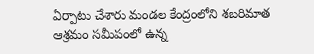ఏర్పాటు చేశారు మండల కేంద్రంలోని శబరిమాత ఆశ్రమం సమీపంలో ఉన్న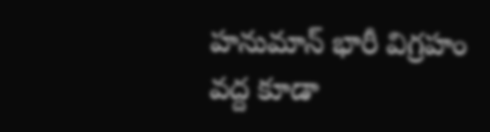హనుమాన్ భారీ విగ్రహం వద్ద కూడా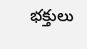భక్తులు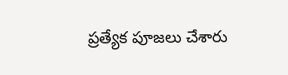ప్రత్యేక పూజలు చేశారు